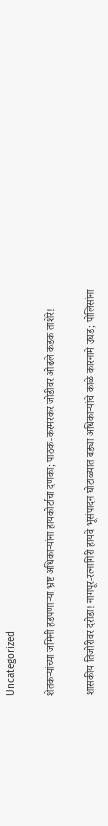Uncategorized

शेतकऱ्यांच्या जमिनी हडपणाऱ्या भ्रष्ट अधिकाऱ्यांना हायकोर्टाचा दणका; पाठक-करमरकर जोडीवर ओढले कडक ताशेरे!

शासकीय तिजोरीवर दरोडा! नागपूर-रत्नागिरी हायवे भूसंपादन घोटाळ्यात बड्या अधिकाऱ्यांचे काळे कारनामे उघड; पोलिसांना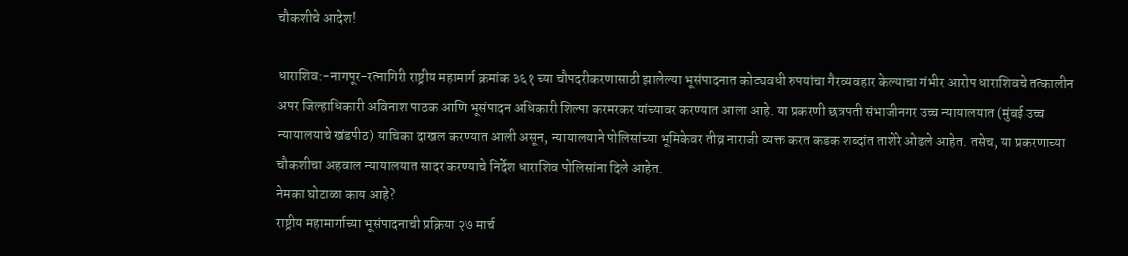चौकशीचे आदेश!

धाराशिव:-नागपूर-रत्नागिरी राष्ट्रीय महामार्ग क्रमांक ३६१ च्या चौपदरीकरणासाठी झालेल्या भूसंपादनात कोट्यवधी रुपयांचा गैरव्यवहार केल्याचा गंभीर आरोप धाराशिवचे तत्कालीन अपर जिल्हाधिकारी अविनाश पाठक आणि भूसंपादन अधिकारी शिल्पा करमरकर यांच्यावर करण्यात आला आहे. या प्रकरणी छत्रपती संभाजीनगर उच्च न्यायालयात (मुंबई उच्च न्यायालयाचे खंडपीठ) याचिका दाखल करण्यात आली असून, न्यायालयाने पोलिसांच्या भूमिकेवर तीव्र नाराजी व्यक्त करत कडक शब्दांत ताशेरे ओढले आहेत. तसेच, या प्रकरणाच्या चौकशीचा अहवाल न्यायालयात सादर करण्याचे निर्देश धाराशिव पोलिसांना दिले आहेत.
नेमका घोटाळा काय आहे?
राष्ट्रीय महामार्गाच्या भूसंपादनाची प्रक्रिया २७ मार्च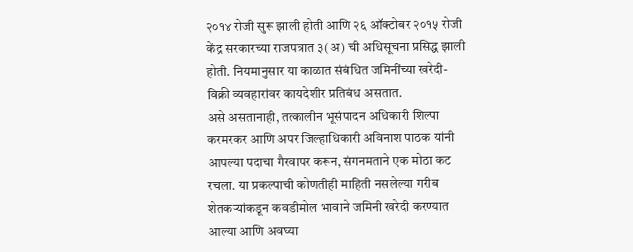२०१४ रोजी सुरू झाली होती आणि २६ ऑक्टोबर २०१५ रोजी केंद्र सरकारच्या राजपत्रात ३(अ) ची अधिसूचना प्रसिद्ध झाली होती. नियमानुसार या काळात संबंधित जमिनींच्या खरेदी-विक्री व्यवहारांवर कायदेशीर प्रतिबंध असतात.
असे असतानाही, तत्कालीन भूसंपादन अधिकारी शिल्पा करमरकर आणि अपर जिल्हाधिकारी अविनाश पाठक यांनी आपल्या पदाचा गैरवापर करून, संगनमताने एक मोठा कट रचला. या प्रकल्पाची कोणतीही माहिती नसलेल्या गरीब शेतकऱ्यांकडून कवडीमोल भावाने जमिनी खरेदी करण्यात आल्या आणि अवघ्या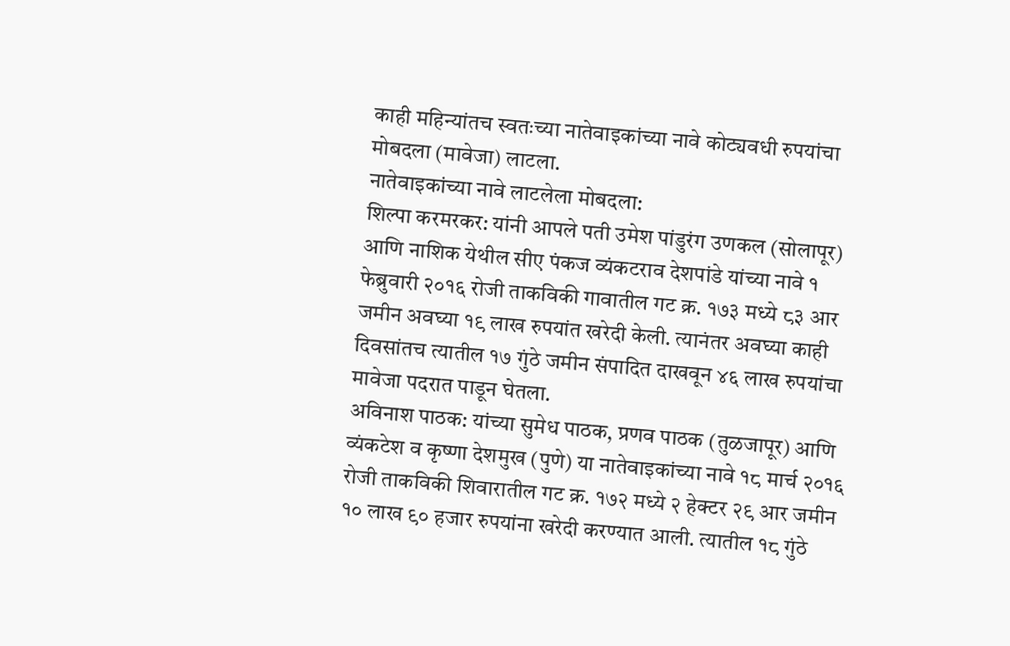काही महिन्यांतच स्वतःच्या नातेवाइकांच्या नावे कोट्यवधी रुपयांचा मोबदला (मावेजा) लाटला.
नातेवाइकांच्या नावे लाटलेला मोबदला:
शिल्पा करमरकर: यांनी आपले पती उमेश पांडुरंग उणकल (सोलापूर) आणि नाशिक येथील सीए पंकज व्यंकटराव देशपांडे यांच्या नावे १ फेब्रुवारी २०१६ रोजी ताकविकी गावातील गट क्र. १७३ मध्ये ८३ आर जमीन अवघ्या १९ लाख रुपयांत खरेदी केली. त्यानंतर अवघ्या काही दिवसांतच त्यातील १७ गुंठे जमीन संपादित दाखवून ४६ लाख रुपयांचा मावेजा पदरात पाडून घेतला.
अविनाश पाठक: यांच्या सुमेध पाठक, प्रणव पाठक (तुळजापूर) आणि व्यंकटेश व कृष्णा देशमुख (पुणे) या नातेवाइकांच्या नावे १८ मार्च २०१६ रोजी ताकविकी शिवारातील गट क्र. १७२ मध्ये २ हेक्टर २९ आर जमीन १० लाख ९० हजार रुपयांना खरेदी करण्यात आली. त्यातील १८ गुंठे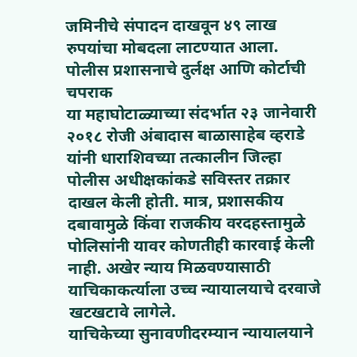जमिनीचे संपादन दाखवून ४९ लाख रुपयांचा मोबदला लाटण्यात आला.
पोलीस प्रशासनाचे दुर्लक्ष आणि कोर्टाची चपराक
या महाघोटाळ्याच्या संदर्भात २३ जानेवारी २०१८ रोजी अंबादास बाळासाहेब व्हराडे यांनी धाराशिवच्या तत्कालीन जिल्हा पोलीस अधीक्षकांकडे सविस्तर तक्रार दाखल केली होती. मात्र, प्रशासकीय दबावामुळे किंवा राजकीय वरदहस्तामुळे पोलिसांनी यावर कोणतीही कारवाई केली नाही. अखेर न्याय मिळवण्यासाठी याचिकाकर्त्याला उच्च न्यायालयाचे दरवाजे खटखटावे लागेले.
याचिकेच्या सुनावणीदरम्यान न्यायालयाने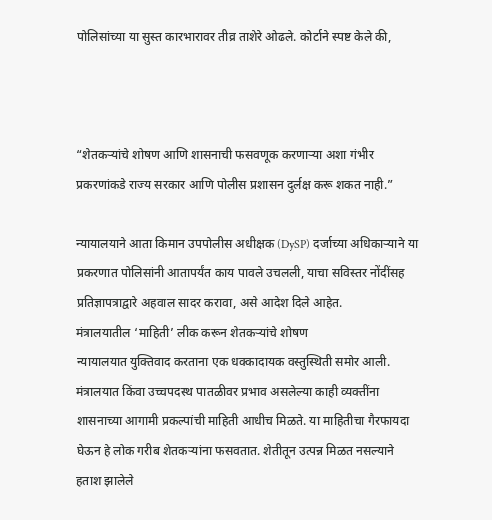पोलिसांच्या या सुस्त कारभारावर तीव्र ताशेरे ओढले. कोर्टाने स्पष्ट केले की,



“शेतकऱ्यांचे शोषण आणि शासनाची फसवणूक करणाऱ्या अशा गंभीर प्रकरणांकडे राज्य सरकार आणि पोलीस प्रशासन दुर्लक्ष करू शकत नाही.”

न्यायालयाने आता किमान उपपोलीस अधीक्षक (DySP) दर्जाच्या अधिकाऱ्याने या प्रकरणात पोलिसांनी आतापर्यंत काय पावले उचलली, याचा सविस्तर नोंदींसह प्रतिज्ञापत्राद्वारे अहवाल सादर करावा, असे आदेश दिले आहेत.
मंत्रालयातील ‘माहिती’ लीक करून शेतकऱ्यांचे शोषण
न्यायालयात युक्तिवाद करताना एक धक्कादायक वस्तुस्थिती समोर आली. मंत्रालयात किंवा उच्चपदस्थ पातळीवर प्रभाव असलेल्या काही व्यक्तींना शासनाच्या आगामी प्रकल्पांची माहिती आधीच मिळते. या माहितीचा गैरफायदा घेऊन हे लोक गरीब शेतकऱ्यांना फसवतात. शेतीतून उत्पन्न मिळत नसल्याने हताश झालेले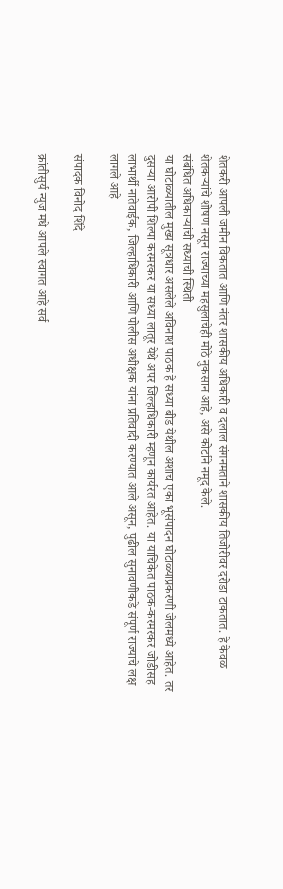शेतकरी आपली जमीन विकतात आणि नंतर शासकीय अधिकारी व दलाल संगनमताने शासकीय तिजोरीवर दरोडा टाकतात. हे केवळ शेतकऱ्यांचे शोषण नसून राज्याच्या महसुलाचेही मोठे नुकसान आहे, असे कोर्टाने नमूद केले.
संबंधित अधिकाऱ्यांची सध्याची स्थिती
या घोटाळ्यातील मुख्य सूत्रधार असलेले अविनाश पाठक हे सध्या बीड येथील अशाच एका भूसंपादन घोटाळ्याप्रकरणी जेलमध्ये आहेत. तर दुसऱ्या आरोपी शिल्पा करमरकर या सध्या लातूर येथे अपर जिल्हाधिकारी म्हणून कार्यरत आहेत. या याचिकेत पाठक-करमरकर जोडीसह लाभार्थी नातेवाईक, जिल्हाधिकारी आणि पोलीस अधीक्षक यांना प्रतिवादी करण्यात आले असून, पुढील सुनावणीकडे संपूर्ण राज्याचे लक्ष लागले आहे

संपादक विनोद शिंदे

क्रांतीसुर्य न्युज मधे आपले स्वागत आहे सर्व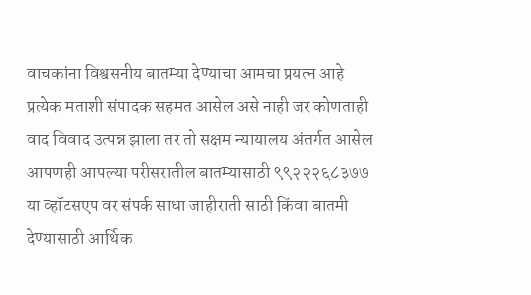वाचकांना विश्वसनीय बातम्या देण्याचा आमचा प्रयत्न आहे प्रत्येक मताशी संपादक सहमत आसेल असे नाही जर कोणताही वाद विवाद उत्पन्न झाला तर तो सक्षम न्यायालय अंतर्गत आसेल आपणही आपल्या परीसरातील बातम्यासाठी ९९२२२६८३७७ या व्हॉटसएप वर संपर्क साधा जाहीराती साठी किंवा बातमी देण्यासाठी आर्थिक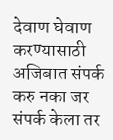देवाण घेवाण करण्यासाठी अजिबात संपर्क करु नका जर संपर्क केला तर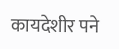कायदेशीर पने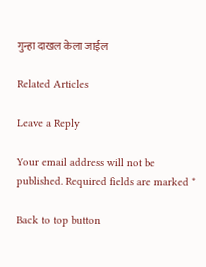गुन्हा दाखल केला जाईल

Related Articles

Leave a Reply

Your email address will not be published. Required fields are marked *

Back to top button